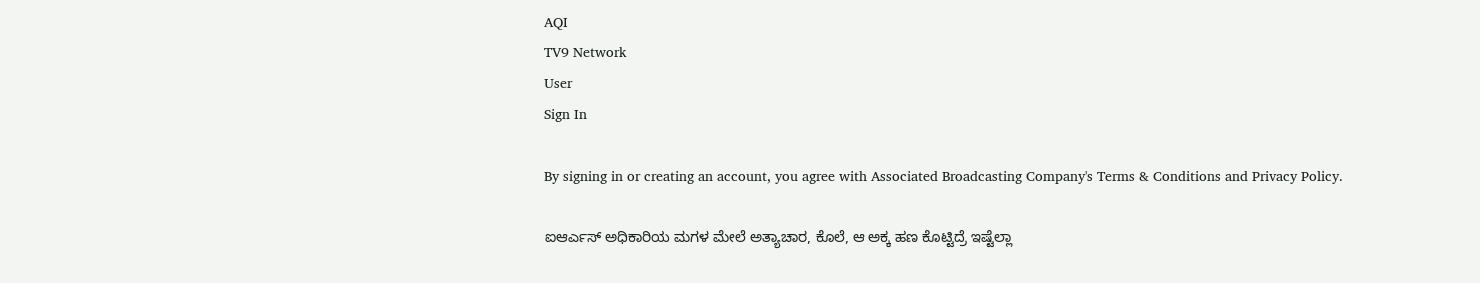AQI
TV9 Network
User
Sign In

By signing in or creating an account, you agree with Associated Broadcasting Company's Terms & Conditions and Privacy Policy.

ಐಆರ್ಎಸ್ ಅಧಿಕಾರಿಯ ಮಗಳ ಮೇಲೆ ಅತ್ಯಾಚಾರ, ಕೊಲೆ, ಆ ಅಕ್ಕ ಹಣ ಕೊಟ್ಟಿದ್ರೆ ಇಷ್ಟೆಲ್ಲಾ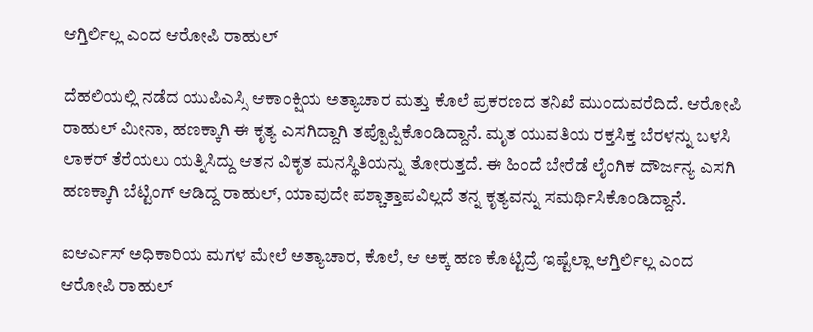ಆಗ್ತಿರ್ಲಿಲ್ಲ ಎಂದ ಆರೋಪಿ ರಾಹುಲ್

ದೆಹಲಿಯಲ್ಲಿ ನಡೆದ ಯುಪಿಎಸ್ಸಿ ಆಕಾಂಕ್ಷಿಯ ಅತ್ಯಾಚಾರ ಮತ್ತು ಕೊಲೆ ಪ್ರಕರಣದ ತನಿಖೆ ಮುಂದುವರೆದಿದೆ. ಆರೋಪಿ ರಾಹುಲ್ ಮೀನಾ, ಹಣಕ್ಕಾಗಿ ಈ ಕೃತ್ಯ ಎಸಗಿದ್ದಾಗಿ ತಪ್ಪೊಪ್ಪಿಕೊಂಡಿದ್ದಾನೆ. ಮೃತ ಯುವತಿಯ ರಕ್ತಸಿಕ್ತ ಬೆರಳನ್ನು ಬಳಸಿ ಲಾಕರ್ ತೆರೆಯಲು ಯತ್ನಿಸಿದ್ದು ಆತನ ವಿಕೃತ ಮನಸ್ಥಿತಿಯನ್ನು ತೋರುತ್ತದೆ. ಈ ಹಿಂದೆ ಬೇರೆಡೆ ಲೈಂಗಿಕ ದೌರ್ಜನ್ಯ ಎಸಗಿ ಹಣಕ್ಕಾಗಿ ಬೆಟ್ಟಿಂಗ್ ಆಡಿದ್ದ ರಾಹುಲ್, ಯಾವುದೇ ಪಶ್ಚಾತ್ತಾಪವಿಲ್ಲದೆ ತನ್ನ ಕೃತ್ಯವನ್ನು ಸಮರ್ಥಿಸಿಕೊಂಡಿದ್ದಾನೆ.

ಐಆರ್ಎಸ್ ಅಧಿಕಾರಿಯ ಮಗಳ ಮೇಲೆ ಅತ್ಯಾಚಾರ, ಕೊಲೆ, ಆ ಅಕ್ಕ ಹಣ ಕೊಟ್ಟಿದ್ರೆ ಇಷ್ಟೆಲ್ಲಾ ಆಗ್ತಿರ್ಲಿಲ್ಲ ಎಂದ ಆರೋಪಿ ರಾಹುಲ್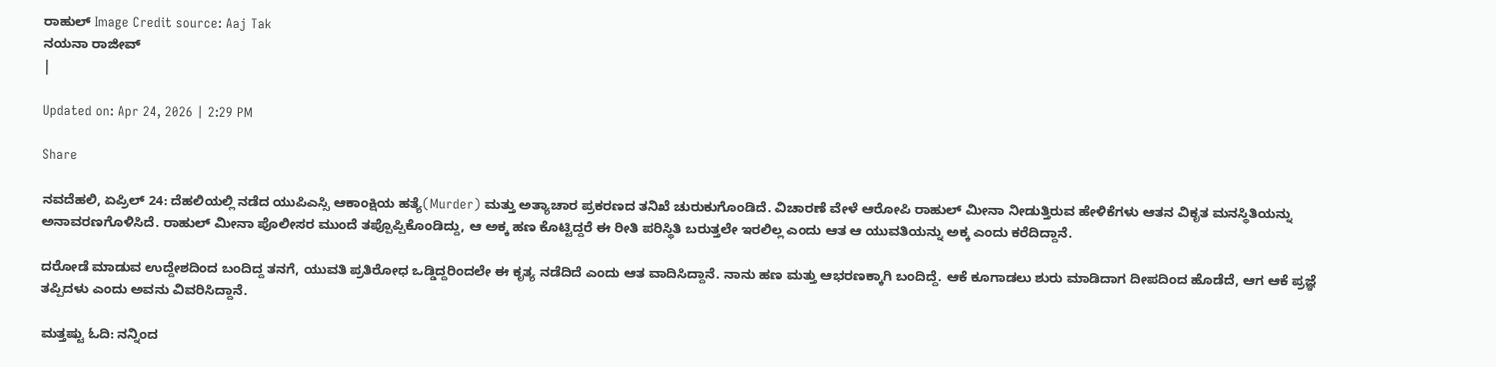ರಾಹುಲ್ Image Credit source: Aaj Tak
ನಯನಾ ರಾಜೀವ್
|

Updated on: Apr 24, 2026 | 2:29 PM

Share

ನವದೆಹಲಿ, ಏಪ್ರಿಲ್ 24: ದೆಹಲಿಯಲ್ಲಿ ನಡೆದ ಯುಪಿಎಸ್ಸಿ ಆಕಾಂಕ್ಷಿಯ ಹತ್ಯೆ(Murder) ಮತ್ತು ಅತ್ಯಾಚಾರ ಪ್ರಕರಣದ ತನಿಖೆ ಚುರುಕುಗೊಂಡಿದೆ. ವಿಚಾರಣೆ ವೇಳೆ ಆರೋಪಿ ರಾಹುಲ್ ಮೀನಾ ನೀಡುತ್ತಿರುವ ಹೇಳಿಕೆಗಳು ಆತನ ವಿಕೃತ ಮನಸ್ಥಿತಿಯನ್ನು ಅನಾವರಣಗೊಳಿಸಿದೆ. ರಾಹುಲ್ ಮೀನಾ ಪೊಲೀಸರ ಮುಂದೆ ತಪ್ಪೊಪ್ಪಿಕೊಂಡಿದ್ದು, ಆ ಅಕ್ಕ ಹಣ ಕೊಟ್ಟಿದ್ದರೆ ಈ ರೀತಿ ಪರಿಸ್ಥಿತಿ ಬರುತ್ತಲೇ ಇರಲಿಲ್ಲ ಎಂದು ಆತ ಆ ಯುವತಿಯನ್ನು ಅಕ್ಕ ಎಂದು ಕರೆದಿದ್ದಾನೆ.

ದರೋಡೆ ಮಾಡುವ ಉದ್ದೇಶದಿಂದ ಬಂದಿದ್ದ ತನಗೆ, ಯುವತಿ ಪ್ರತಿರೋಧ ಒಡ್ಡಿದ್ದರಿಂದಲೇ ಈ ಕೃತ್ಯ ನಡೆದಿದೆ ಎಂದು ಆತ ವಾದಿಸಿದ್ದಾನೆ. ನಾನು ಹಣ ಮತ್ತು ಆಭರಣಕ್ಕಾಗಿ ಬಂದಿದ್ದೆ. ಆಕೆ ಕೂಗಾಡಲು ಶುರು ಮಾಡಿದಾಗ ದೀಪದಿಂದ ಹೊಡೆದೆ, ಆಗ ಆಕೆ ಪ್ರಜ್ಞೆ ತಪ್ಪಿದಳು ಎಂದು ಅವನು ವಿವರಿಸಿದ್ದಾನೆ.

ಮತ್ತಷ್ಟು ಓದಿ: ನನ್ನಿಂದ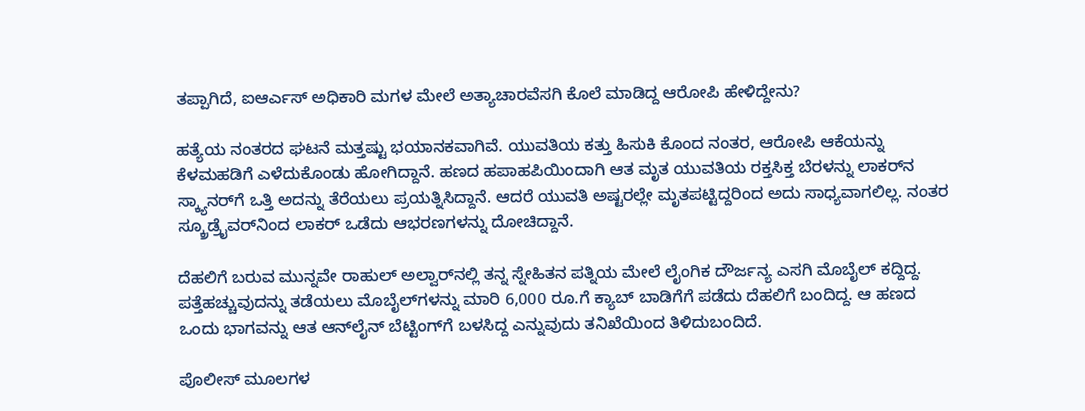ತಪ್ಪಾಗಿದೆ, ಐಆರ್ಎಸ್ ಅಧಿಕಾರಿ ಮಗಳ ಮೇಲೆ ಅತ್ಯಾಚಾರವೆಸಗಿ ಕೊಲೆ ಮಾಡಿದ್ದ ಆರೋಪಿ ಹೇಳಿದ್ದೇನು?

ಹತ್ಯೆಯ ನಂತರದ ಘಟನೆ ಮತ್ತಷ್ಟು ಭಯಾನಕವಾಗಿವೆ. ಯುವತಿಯ ಕತ್ತು ಹಿಸುಕಿ ಕೊಂದ ನಂತರ, ಆರೋಪಿ ಆಕೆಯನ್ನು ಕೆಳಮಹಡಿಗೆ ಎಳೆದುಕೊಂಡು ಹೋಗಿದ್ದಾನೆ. ಹಣದ ಹಪಾಹಪಿಯಿಂದಾಗಿ ಆತ ಮೃತ ಯುವತಿಯ ರಕ್ತಸಿಕ್ತ ಬೆರಳನ್ನು ಲಾಕರ್‌ನ ಸ್ಕ್ಯಾನರ್‌ಗೆ ಒತ್ತಿ ಅದನ್ನು ತೆರೆಯಲು ಪ್ರಯತ್ನಿಸಿದ್ದಾನೆ. ಆದರೆ ಯುವತಿ ಅಷ್ಟರಲ್ಲೇ ಮೃತಪಟ್ಟಿದ್ದರಿಂದ ಅದು ಸಾಧ್ಯವಾಗಲಿಲ್ಲ. ನಂತರ ಸ್ಕ್ರೂಡ್ರೈವರ್‌ನಿಂದ ಲಾಕರ್ ಒಡೆದು ಆಭರಣಗಳನ್ನು ದೋಚಿದ್ದಾನೆ.

ದೆಹಲಿಗೆ ಬರುವ ಮುನ್ನವೇ ರಾಹುಲ್ ಅಲ್ವಾರ್‌ನಲ್ಲಿ ತನ್ನ ಸ್ನೇಹಿತನ ಪತ್ನಿಯ ಮೇಲೆ ಲೈಂಗಿಕ ದೌರ್ಜನ್ಯ ಎಸಗಿ ಮೊಬೈಲ್ ಕದ್ದಿದ್ದ. ಪತ್ತೆಹಚ್ಚುವುದನ್ನು ತಡೆಯಲು ಮೊಬೈಲ್‌ಗಳನ್ನು ಮಾರಿ 6,000 ರೂ.ಗೆ ಕ್ಯಾಬ್ ಬಾಡಿಗೆಗೆ ಪಡೆದು ದೆಹಲಿಗೆ ಬಂದಿದ್ದ. ಆ ಹಣದ ಒಂದು ಭಾಗವನ್ನು ಆತ ಆನ್‌ಲೈನ್ ಬೆಟ್ಟಿಂಗ್‌ಗೆ ಬಳಸಿದ್ದ ಎನ್ನುವುದು ತನಿಖೆಯಿಂದ ತಿಳಿದುಬಂದಿದೆ.

ಪೊಲೀಸ್ ಮೂಲಗಳ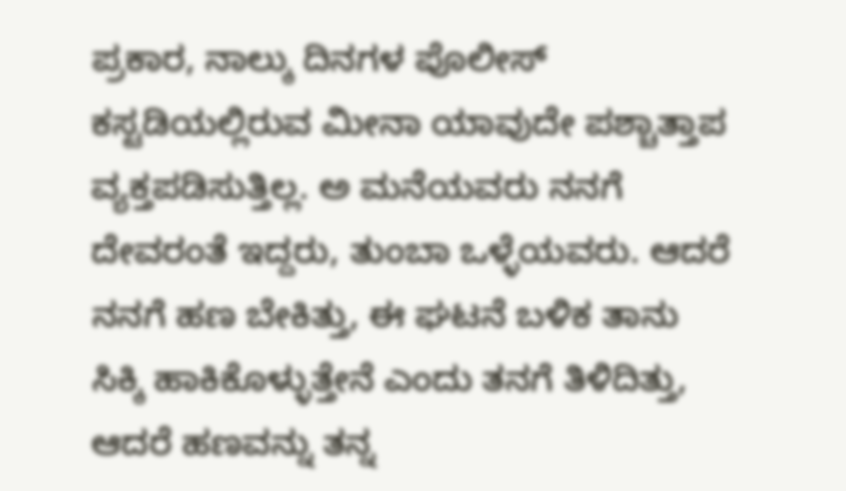ಪ್ರಕಾರ, ನಾಲ್ಕು ದಿನಗಳ ಪೊಲೀಸ್ ಕಸ್ಟಡಿಯಲ್ಲಿರುವ ಮೀನಾ ಯಾವುದೇ ಪಶ್ಚಾತ್ತಾಪ ವ್ಯಕ್ತಪಡಿಸುತ್ತಿಲ್ಲ. ಅ ಮನೆಯವರು ನನಗೆ ದೇವರಂತೆ ಇದ್ದರು, ತುಂಬಾ ಒಳ್ಳೆಯವರು. ಆದರೆ ನನಗೆ ಹಣ ಬೇಕಿತ್ತು, ಈ ಘಟನೆ ಬಳಿಕ ತಾನು ಸಿಕ್ಕಿ ಹಾಕಿಕೊಳ್ಳುತ್ತೇನೆ ಎಂದು ತನಗೆ ತಿಳಿದಿತ್ತು, ಆದರೆ ಹಣವನ್ನು ತನ್ನ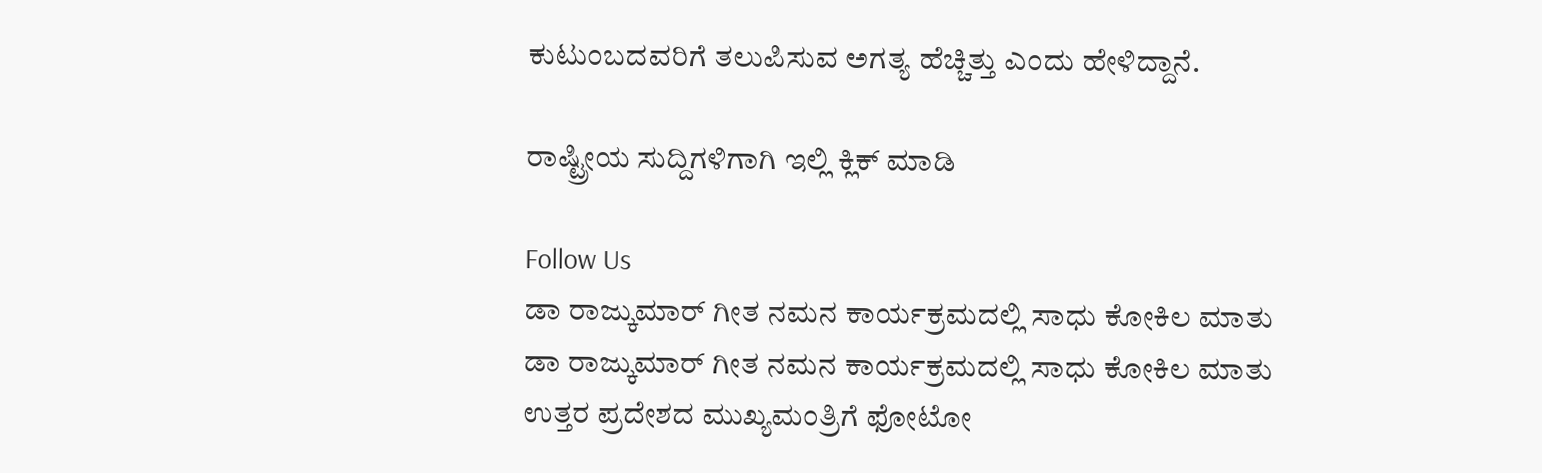ಕುಟುಂಬದವರಿಗೆ ತಲುಪಿಸುವ ಅಗತ್ಯ ಹೆಚ್ಚಿತ್ತು ಎಂದು ಹೇಳಿದ್ದಾನೆ.

ರಾಷ್ಟ್ರೀಯ ಸುದ್ದಿಗಳಿಗಾಗಿ ಇಲ್ಲಿ ಕ್ಲಿಕ್ ಮಾಡಿ

Follow Us
ಡಾ ರಾಜ್ಕುಮಾರ್ ಗೀತ ನಮನ ಕಾರ್ಯಕ್ರಮದಲ್ಲಿ ಸಾಧು ಕೋಕಿಲ ಮಾತು
ಡಾ ರಾಜ್ಕುಮಾರ್ ಗೀತ ನಮನ ಕಾರ್ಯಕ್ರಮದಲ್ಲಿ ಸಾಧು ಕೋಕಿಲ ಮಾತು
ಉತ್ತರ ಪ್ರದೇಶದ ಮುಖ್ಯಮಂತ್ರಿಗೆ ಫೋಟೋ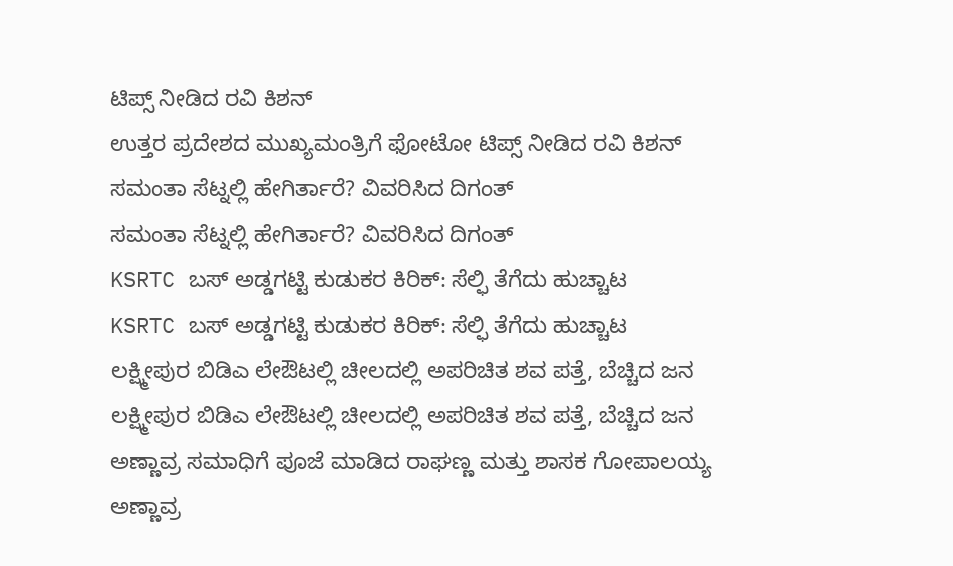ಟಿಪ್ಸ್ ನೀಡಿದ ರವಿ ಕಿಶನ್
ಉತ್ತರ ಪ್ರದೇಶದ ಮುಖ್ಯಮಂತ್ರಿಗೆ ಫೋಟೋ ಟಿಪ್ಸ್ ನೀಡಿದ ರವಿ ಕಿಶನ್
ಸಮಂತಾ ಸೆಟ್ನಲ್ಲಿ ಹೇಗಿರ್ತಾರೆ? ವಿವರಿಸಿದ ದಿಗಂತ್
ಸಮಂತಾ ಸೆಟ್ನಲ್ಲಿ ಹೇಗಿರ್ತಾರೆ? ವಿವರಿಸಿದ ದಿಗಂತ್
KSRTC ಬಸ್ ಅಡ್ಡಗಟ್ಟಿ ಕುಡುಕರ ಕಿರಿಕ್: ಸೆಲ್ಫಿ ತೆಗೆದು ಹುಚ್ಚಾಟ
KSRTC ಬಸ್ ಅಡ್ಡಗಟ್ಟಿ ಕುಡುಕರ ಕಿರಿಕ್: ಸೆಲ್ಫಿ ತೆಗೆದು ಹುಚ್ಚಾಟ
ಲಕ್ಷ್ಮೀಪುರ ಬಿಡಿಎ ಲೇಔಟಲ್ಲಿ ಚೀಲದಲ್ಲಿ ಅಪರಿಚಿತ ಶವ ಪತ್ತೆ, ಬೆಚ್ಚಿದ ಜನ
ಲಕ್ಷ್ಮೀಪುರ ಬಿಡಿಎ ಲೇಔಟಲ್ಲಿ ಚೀಲದಲ್ಲಿ ಅಪರಿಚಿತ ಶವ ಪತ್ತೆ, ಬೆಚ್ಚಿದ ಜನ
ಅಣ್ಣಾವ್ರ ಸಮಾಧಿಗೆ ಪೂಜೆ ಮಾಡಿದ ರಾಘಣ್ಣ ಮತ್ತು ಶಾಸಕ ಗೋಪಾಲಯ್ಯ
ಅಣ್ಣಾವ್ರ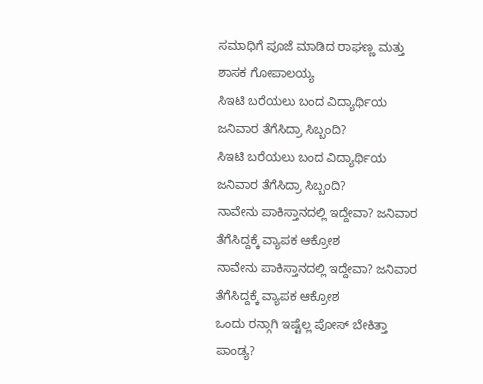ಸಮಾಧಿಗೆ ಪೂಜೆ ಮಾಡಿದ ರಾಘಣ್ಣ ಮತ್ತು ಶಾಸಕ ಗೋಪಾಲಯ್ಯ
ಸಿಇಟಿ ಬರೆಯಲು ಬಂದ ವಿದ್ಯಾರ್ಥಿಯ ಜನಿವಾರ ತೆಗೆಸಿದ್ರಾ ಸಿಬ್ಬಂದಿ?
ಸಿಇಟಿ ಬರೆಯಲು ಬಂದ ವಿದ್ಯಾರ್ಥಿಯ ಜನಿವಾರ ತೆಗೆಸಿದ್ರಾ ಸಿಬ್ಬಂದಿ?
ನಾವೇನು ಪಾಕಿಸ್ತಾನದಲ್ಲಿ ಇದ್ದೇವಾ? ಜನಿವಾರ ತೆಗೆಸಿದ್ದಕ್ಕೆ ವ್ಯಾಪಕ ಆಕ್ರೋಶ
ನಾವೇನು ಪಾಕಿಸ್ತಾನದಲ್ಲಿ ಇದ್ದೇವಾ? ಜನಿವಾರ ತೆಗೆಸಿದ್ದಕ್ಕೆ ವ್ಯಾಪಕ ಆಕ್ರೋಶ
ಒಂದು ರನ್ಗಾಗಿ ಇಷ್ಟೆಲ್ಲ ಪೋಸ್ ಬೇಕಿತ್ತಾ ಪಾಂಡ್ಯ?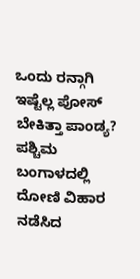ಒಂದು ರನ್ಗಾಗಿ ಇಷ್ಟೆಲ್ಲ ಪೋಸ್ ಬೇಕಿತ್ತಾ ಪಾಂಡ್ಯ?
ಪಶ್ಚಿಮ ಬಂಗಾಳದಲ್ಲಿ ದೋಣಿ ವಿಹಾರ ನಡೆಸಿದ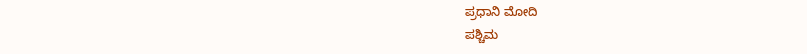ಪ್ರಧಾನಿ ಮೋದಿ
ಪಶ್ಚಿಮ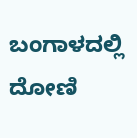ಬಂಗಾಳದಲ್ಲಿ ದೋಣಿ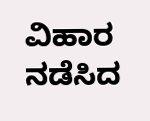ವಿಹಾರ ನಡೆಸಿದ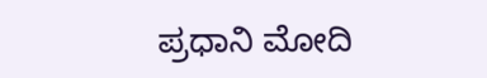ಪ್ರಧಾನಿ ಮೋದಿ